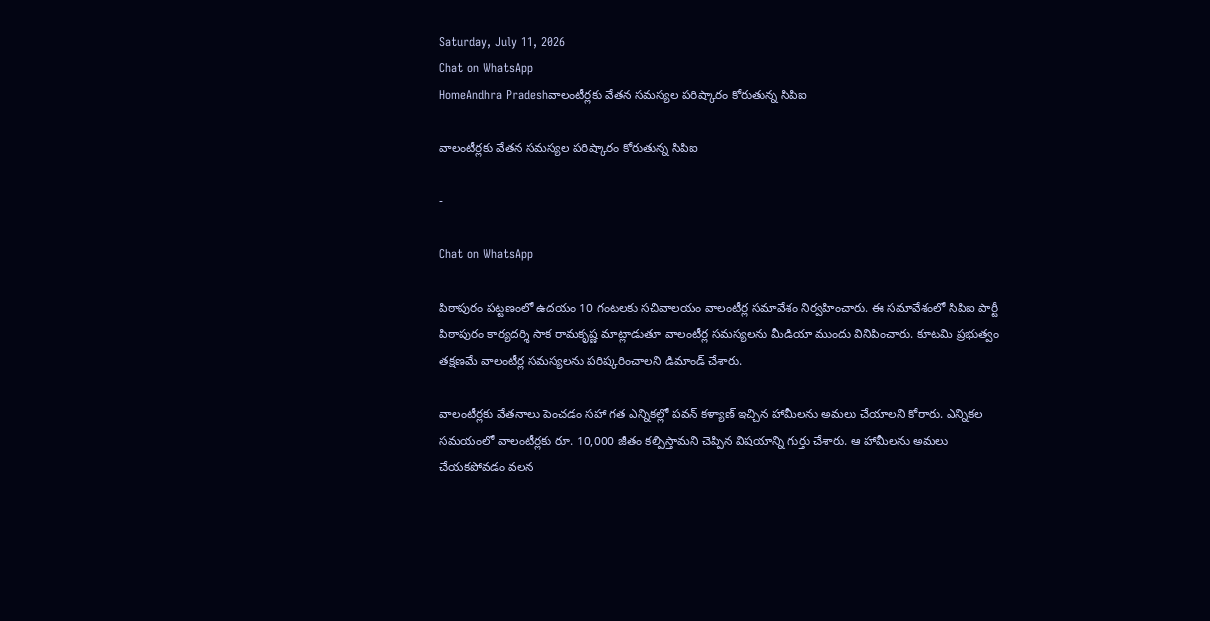Saturday, July 11, 2026
Chat on WhatsApp
HomeAndhra Pradeshవాలంటీర్లకు వేతన సమస్యల పరిష్కారం కోరుతున్న సిపిఐ

వాలంటీర్లకు వేతన సమస్యల పరిష్కారం కోరుతున్న సిపిఐ

-

Chat on WhatsApp

పిఠాపురం పట్టణంలో ఉదయం 10 గంటలకు సచివాలయం వాలంటీర్ల సమావేశం నిర్వహించారు. ఈ సమావేశంలో సిపిఐ పార్టీ పిఠాపురం కార్యదర్శి సాక రామకృష్ణ మాట్లాడుతూ వాలంటీర్ల సమస్యలను మీడియా ముందు వినిపించారు. కూటమి ప్రభుత్వం తక్షణమే వాలంటీర్ల సమస్యలను పరిష్కరించాలని డిమాండ్ చేశారు.

వాలంటీర్లకు వేతనాలు పెంచడం సహా గత ఎన్నికల్లో పవన్ కళ్యాణ్ ఇచ్చిన హామీలను అమలు చేయాలని కోరారు. ఎన్నికల సమయంలో వాలంటీర్లకు రూ. 10,000 జీతం కల్పిస్తామని చెప్పిన విషయాన్ని గుర్తు చేశారు. ఆ హామీలను అమలు చేయకపోవడం వలన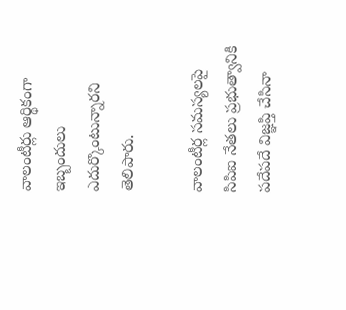వాలంటీర్లు ఆర్థికంగా ఇబ్బందులు ఎదుర్కొంటున్నారని తెలిపారు.

వాలంటీర్ల సమస్యలపై సిపిఐ నేతలు ప్రభుత్వానికి పదేపదే విజ్ఞప్తి చేసినా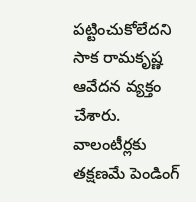పట్టించుకోలేదని సాక రామకృష్ణ ఆవేదన వ్యక్తం చేశారు. వాలంటీర్లకు తక్షణమే పెండింగ్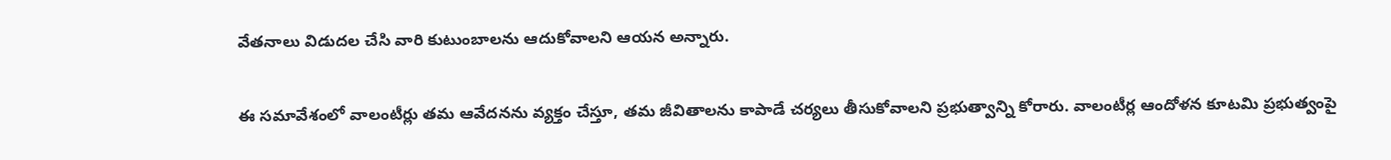వేతనాలు విడుదల చేసి వారి కుటుంబాలను ఆదుకోవాలని ఆయన అన్నారు.

ఈ సమావేశంలో వాలంటీర్లు తమ ఆవేదనను వ్యక్తం చేస్తూ, తమ జీవితాలను కాపాడే చర్యలు తీసుకోవాలని ప్రభుత్వాన్ని కోరారు. వాలంటీర్ల ఆందోళన కూటమి ప్రభుత్వంపై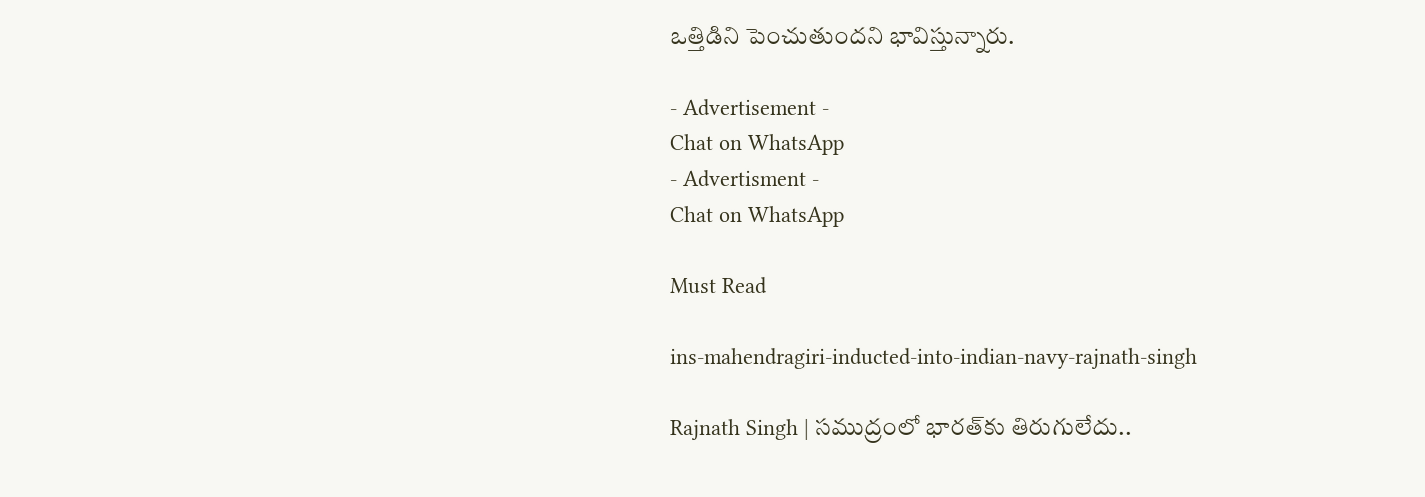ఒత్తిడిని పెంచుతుందని భావిస్తున్నారు.

- Advertisement -
Chat on WhatsApp
- Advertisment -
Chat on WhatsApp

Must Read

ins-mahendragiri-inducted-into-indian-navy-rajnath-singh

Rajnath Singh | సముద్రంలో భారత్‌కు తిరుగులేదు..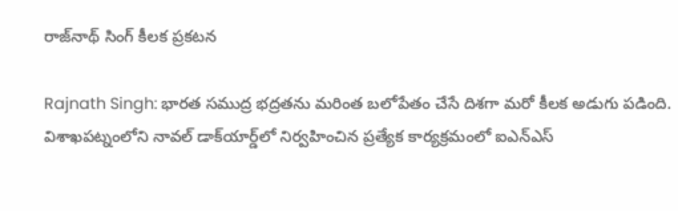రాజ్‌నాథ్ సింగ్ కీలక ప్రకటన

Rajnath Singh: భారత సముద్ర భద్రతను మరింత బలోపేతం చేసే దిశగా మరో కీలక అడుగు పడింది. విశాఖపట్నంలోని నావల్ డాక్‌యార్డ్‌లో నిర్వహించిన ప్రత్యేక కార్యక్రమంలో ఐఎన్‌ఎస్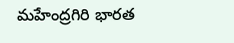మహేంద్రగిరి భారత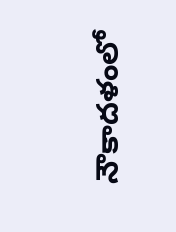నౌకాదళంలో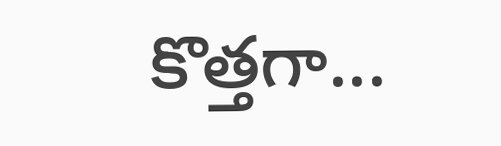కొత్తగా...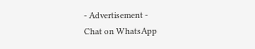- Advertisement -
Chat on WhatsApp